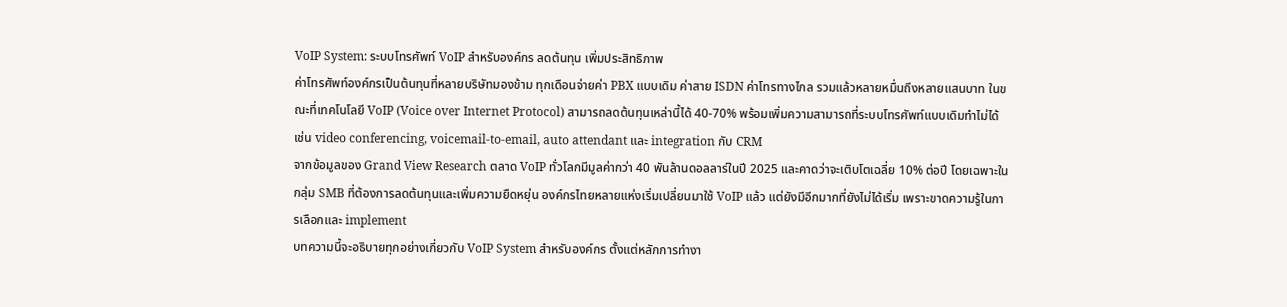VoIP System: ระบบโทรศัพท์ VoIP สำหรับองค์กร ลดต้นทุน เพิ่มประสิทธิภาพ
ค่าโทรศัพท์องค์กรเป็นต้นทุนที่หลายบริษัทมองข้าม ทุกเดือนจ่ายค่า PBX แบบเดิม ค่าสาย ISDN ค่าโทรทางไกล รวมแล้วหลายหมื่นถึงหลายแสนบาท ในขณะที่เทคโนโลยี VoIP (Voice over Internet Protocol) สามารถลดต้นทุนเหล่านี้ได้ 40-70% พร้อมเพิ่มความสามารถที่ระบบโทรศัพท์แบบเดิมทำไม่ได้ เช่น video conferencing, voicemail-to-email, auto attendant และ integration กับ CRM
จากข้อมูลของ Grand View Research ตลาด VoIP ทั่วโลกมีมูลค่ากว่า 40 พันล้านดอลลาร์ในปี 2025 และคาดว่าจะเติบโตเฉลี่ย 10% ต่อปี โดยเฉพาะในกลุ่ม SMB ที่ต้องการลดต้นทุนและเพิ่มความยืดหยุ่น องค์กรไทยหลายแห่งเริ่มเปลี่ยนมาใช้ VoIP แล้ว แต่ยังมีอีกมากที่ยังไม่ได้เริ่ม เพราะขาดความรู้ในการเลือกและ implement
บทความนี้จะอธิบายทุกอย่างเกี่ยวกับ VoIP System สำหรับองค์กร ตั้งแต่หลักการทำงา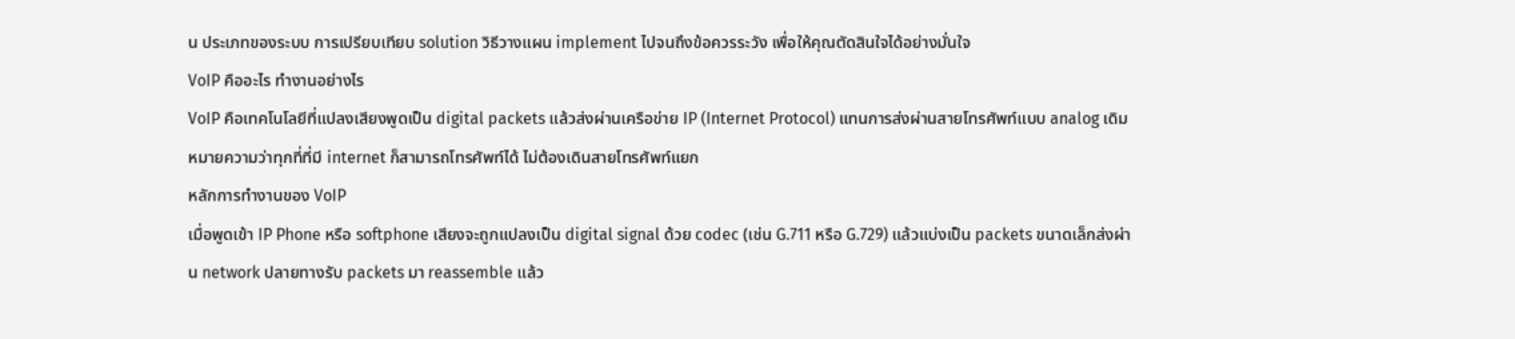น ประเภทของระบบ การเปรียบเทียบ solution วิธีวางแผน implement ไปจนถึงข้อควรระวัง เพื่อให้คุณตัดสินใจได้อย่างมั่นใจ
VoIP คืออะไร ทำงานอย่างไร
VoIP คือเทคโนโลยีที่แปลงเสียงพูดเป็น digital packets แล้วส่งผ่านเครือข่าย IP (Internet Protocol) แทนการส่งผ่านสายโทรศัพท์แบบ analog เดิม หมายความว่าทุกที่ที่มี internet ก็สามารถโทรศัพท์ได้ ไม่ต้องเดินสายโทรศัพท์แยก
หลักการทำงานของ VoIP
เมื่อพูดเข้า IP Phone หรือ softphone เสียงจะถูกแปลงเป็น digital signal ด้วย codec (เช่น G.711 หรือ G.729) แล้วแบ่งเป็น packets ขนาดเล็กส่งผ่าน network ปลายทางรับ packets มา reassemble แล้ว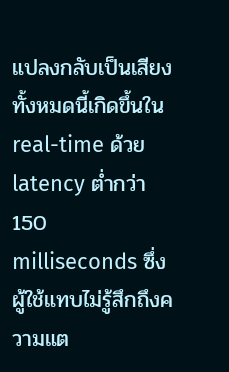แปลงกลับเป็นเสียง ทั้งหมดนี้เกิดขึ้นใน real-time ด้วย latency ต่ำกว่า 150 milliseconds ซึ่งผู้ใช้แทบไม่รู้สึกถึงความแต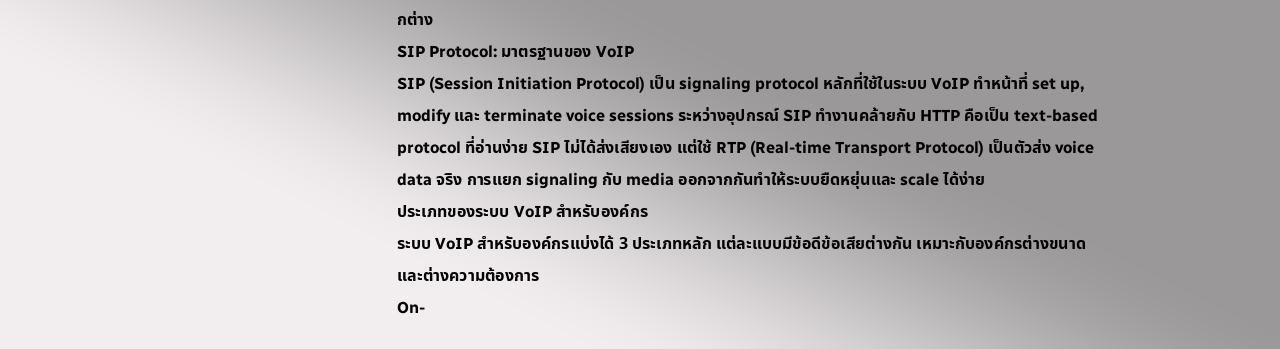กต่าง
SIP Protocol: มาตรฐานของ VoIP
SIP (Session Initiation Protocol) เป็น signaling protocol หลักที่ใช้ในระบบ VoIP ทำหน้าที่ set up, modify และ terminate voice sessions ระหว่างอุปกรณ์ SIP ทำงานคล้ายกับ HTTP คือเป็น text-based protocol ที่อ่านง่าย SIP ไม่ได้ส่งเสียงเอง แต่ใช้ RTP (Real-time Transport Protocol) เป็นตัวส่ง voice data จริง การแยก signaling กับ media ออกจากกันทำให้ระบบยืดหยุ่นและ scale ได้ง่าย
ประเภทของระบบ VoIP สำหรับองค์กร
ระบบ VoIP สำหรับองค์กรแบ่งได้ 3 ประเภทหลัก แต่ละแบบมีข้อดีข้อเสียต่างกัน เหมาะกับองค์กรต่างขนาดและต่างความต้องการ
On-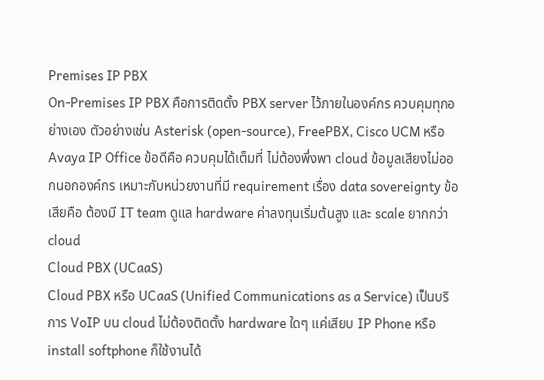Premises IP PBX
On-Premises IP PBX คือการติดตั้ง PBX server ไว้ภายในองค์กร ควบคุมทุกอย่างเอง ตัวอย่างเช่น Asterisk (open-source), FreePBX, Cisco UCM หรือ Avaya IP Office ข้อดีคือ ควบคุมได้เต็มที่ ไม่ต้องพึ่งพา cloud ข้อมูลเสียงไม่ออกนอกองค์กร เหมาะกับหน่วยงานที่มี requirement เรื่อง data sovereignty ข้อเสียคือ ต้องมี IT team ดูแล hardware ค่าลงทุนเริ่มต้นสูง และ scale ยากกว่า cloud
Cloud PBX (UCaaS)
Cloud PBX หรือ UCaaS (Unified Communications as a Service) เป็นบริการ VoIP บน cloud ไม่ต้องติดตั้ง hardware ใดๆ แค่เสียบ IP Phone หรือ install softphone ก็ใช้งานได้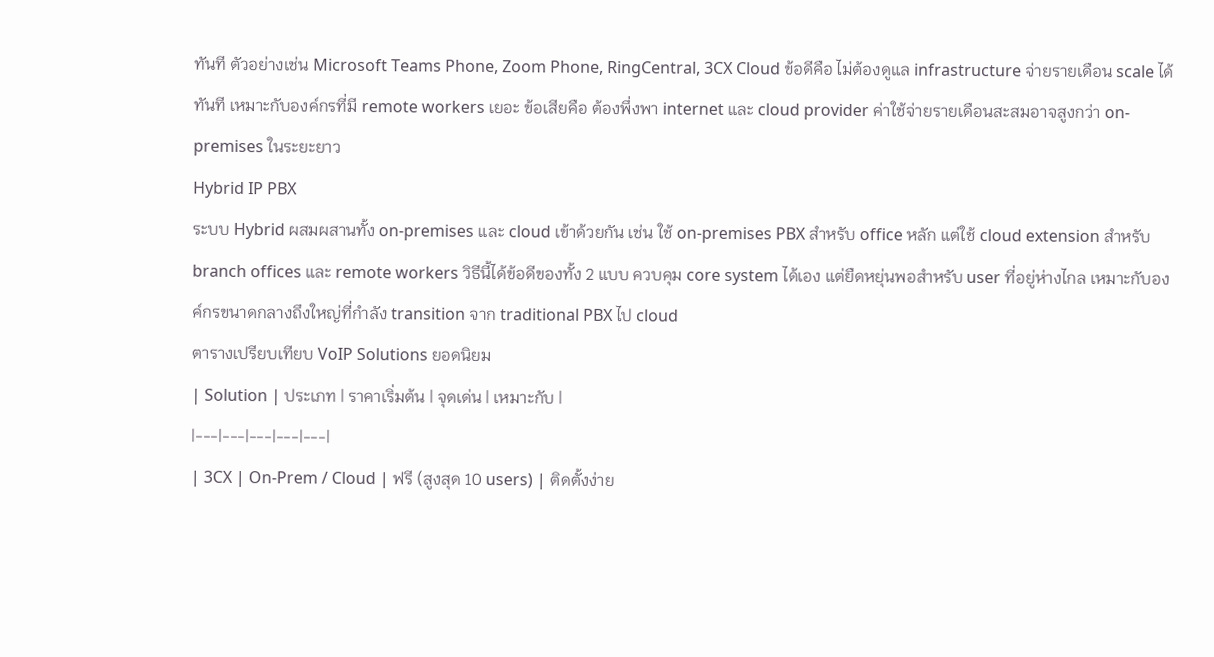ทันที ตัวอย่างเช่น Microsoft Teams Phone, Zoom Phone, RingCentral, 3CX Cloud ข้อดีคือ ไม่ต้องดูแล infrastructure จ่ายรายเดือน scale ได้ทันที เหมาะกับองค์กรที่มี remote workers เยอะ ข้อเสียคือ ต้องพึ่งพา internet และ cloud provider ค่าใช้จ่ายรายเดือนสะสมอาจสูงกว่า on-premises ในระยะยาว
Hybrid IP PBX
ระบบ Hybrid ผสมผสานทั้ง on-premises และ cloud เข้าด้วยกัน เช่น ใช้ on-premises PBX สำหรับ office หลัก แต่ใช้ cloud extension สำหรับ branch offices และ remote workers วิธีนี้ได้ข้อดีของทั้ง 2 แบบ ควบคุม core system ได้เอง แต่ยืดหยุ่นพอสำหรับ user ที่อยู่ห่างไกล เหมาะกับองค์กรขนาดกลางถึงใหญ่ที่กำลัง transition จาก traditional PBX ไป cloud
ตารางเปรียบเทียบ VoIP Solutions ยอดนิยม
| Solution | ประเภท | ราคาเริ่มต้น | จุดเด่น | เหมาะกับ |
|---|---|---|---|---|
| 3CX | On-Prem / Cloud | ฟรี (สูงสุด 10 users) | ติดตั้งง่าย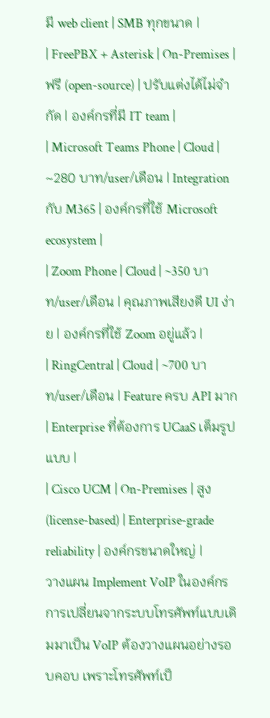มี web client | SMB ทุกขนาด |
| FreePBX + Asterisk | On-Premises | ฟรี (open-source) | ปรับแต่งได้ไม่จำกัด | องค์กรที่มี IT team |
| Microsoft Teams Phone | Cloud | ~280 บาท/user/เดือน | Integration กับ M365 | องค์กรที่ใช้ Microsoft ecosystem |
| Zoom Phone | Cloud | ~350 บาท/user/เดือน | คุณภาพเสียงดี UI ง่าย | องค์กรที่ใช้ Zoom อยู่แล้ว |
| RingCentral | Cloud | ~700 บาท/user/เดือน | Feature ครบ API มาก | Enterprise ที่ต้องการ UCaaS เต็มรูปแบบ |
| Cisco UCM | On-Premises | สูง (license-based) | Enterprise-grade reliability | องค์กรขนาดใหญ่ |
วางแผน Implement VoIP ในองค์กร
การเปลี่ยนจากระบบโทรศัพท์แบบเดิมมาเป็น VoIP ต้องวางแผนอย่างรอบคอบ เพราะโทรศัพท์เป็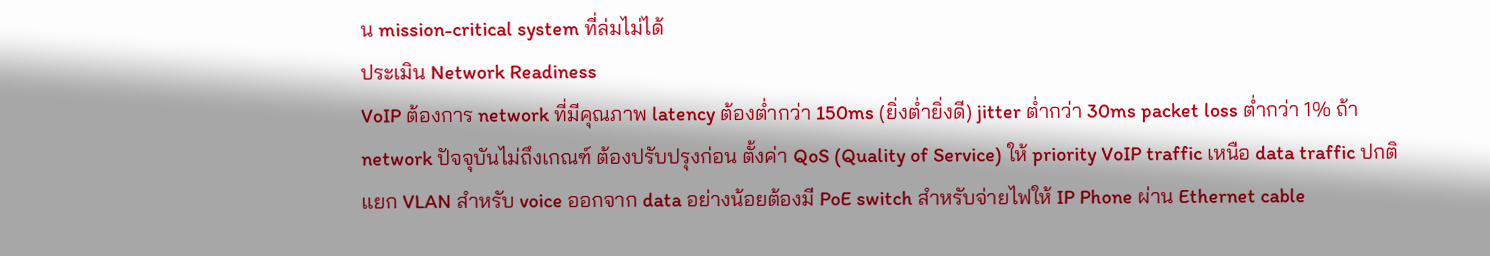น mission-critical system ที่ล่มไม่ได้
ประเมิน Network Readiness
VoIP ต้องการ network ที่มีคุณภาพ latency ต้องต่ำกว่า 150ms (ยิ่งต่ำยิ่งดี) jitter ต่ำกว่า 30ms packet loss ต่ำกว่า 1% ถ้า network ปัจจุบันไม่ถึงเกณฑ์ ต้องปรับปรุงก่อน ตั้งค่า QoS (Quality of Service) ให้ priority VoIP traffic เหนือ data traffic ปกติ แยก VLAN สำหรับ voice ออกจาก data อย่างน้อยต้องมี PoE switch สำหรับจ่ายไฟให้ IP Phone ผ่าน Ethernet cable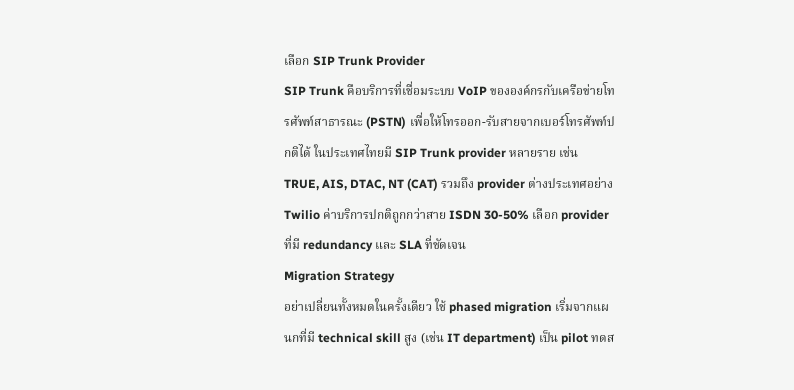เลือก SIP Trunk Provider
SIP Trunk คือบริการที่เชื่อมระบบ VoIP ขององค์กรกับเครือข่ายโทรศัพท์สาธารณะ (PSTN) เพื่อให้โทรออก-รับสายจากเบอร์โทรศัพท์ปกติได้ ในประเทศไทยมี SIP Trunk provider หลายราย เช่น TRUE, AIS, DTAC, NT (CAT) รวมถึง provider ต่างประเทศอย่าง Twilio ค่าบริการปกติถูกกว่าสาย ISDN 30-50% เลือก provider ที่มี redundancy และ SLA ที่ชัดเจน
Migration Strategy
อย่าเปลี่ยนทั้งหมดในครั้งเดียว ใช้ phased migration เริ่มจากแผนกที่มี technical skill สูง (เช่น IT department) เป็น pilot ทดส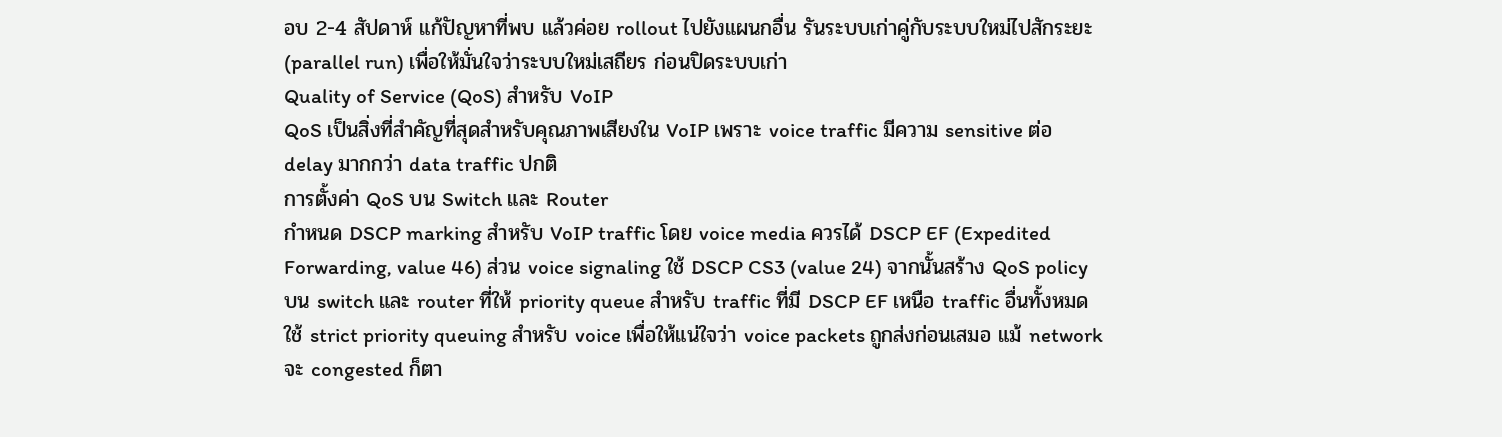อบ 2-4 สัปดาห์ แก้ปัญหาที่พบ แล้วค่อย rollout ไปยังแผนกอื่น รันระบบเก่าคู่กับระบบใหม่ไปสักระยะ (parallel run) เพื่อให้มั่นใจว่าระบบใหม่เสถียร ก่อนปิดระบบเก่า
Quality of Service (QoS) สำหรับ VoIP
QoS เป็นสิ่งที่สำคัญที่สุดสำหรับคุณภาพเสียงใน VoIP เพราะ voice traffic มีความ sensitive ต่อ delay มากกว่า data traffic ปกติ
การตั้งค่า QoS บน Switch และ Router
กำหนด DSCP marking สำหรับ VoIP traffic โดย voice media ควรได้ DSCP EF (Expedited Forwarding, value 46) ส่วน voice signaling ใช้ DSCP CS3 (value 24) จากนั้นสร้าง QoS policy บน switch และ router ที่ให้ priority queue สำหรับ traffic ที่มี DSCP EF เหนือ traffic อื่นทั้งหมด ใช้ strict priority queuing สำหรับ voice เพื่อให้แน่ใจว่า voice packets ถูกส่งก่อนเสมอ แม้ network จะ congested ก็ตา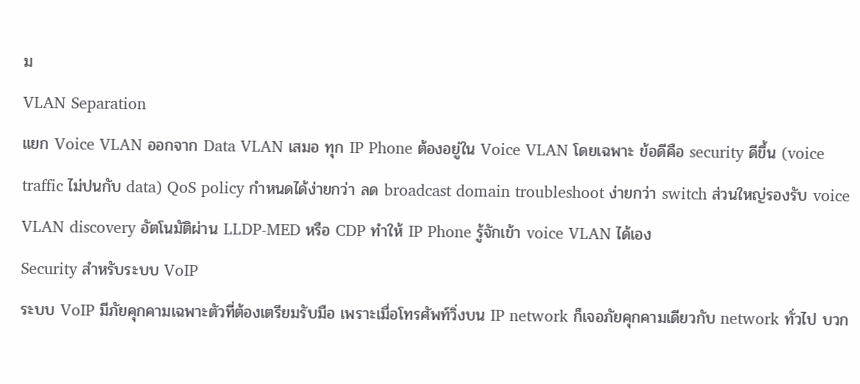ม
VLAN Separation
แยก Voice VLAN ออกจาก Data VLAN เสมอ ทุก IP Phone ต้องอยู่ใน Voice VLAN โดยเฉพาะ ข้อดีคือ security ดีขึ้น (voice traffic ไม่ปนกับ data) QoS policy กำหนดได้ง่ายกว่า ลด broadcast domain troubleshoot ง่ายกว่า switch ส่วนใหญ่รองรับ voice VLAN discovery อัตโนมัติผ่าน LLDP-MED หรือ CDP ทำให้ IP Phone รู้จักเข้า voice VLAN ได้เอง
Security สำหรับระบบ VoIP
ระบบ VoIP มีภัยคุกคามเฉพาะตัวที่ต้องเตรียมรับมือ เพราะเมื่อโทรศัพท์วิ่งบน IP network ก็เจอภัยคุกคามเดียวกับ network ทั่วไป บวก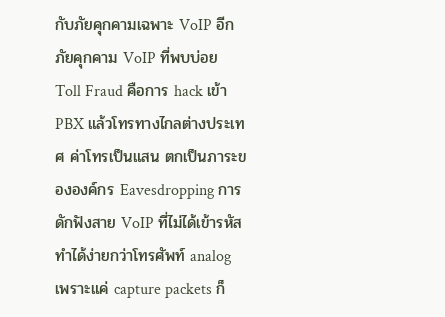กับภัยคุกคามเฉพาะ VoIP อีก
ภัยคุกคาม VoIP ที่พบบ่อย
Toll Fraud คือการ hack เข้า PBX แล้วโทรทางไกลต่างประเทศ ค่าโทรเป็นแสน ตกเป็นภาระขององค์กร Eavesdropping การดักฟังสาย VoIP ที่ไม่ได้เข้ารหัส ทำได้ง่ายกว่าโทรศัพท์ analog เพราะแค่ capture packets ก็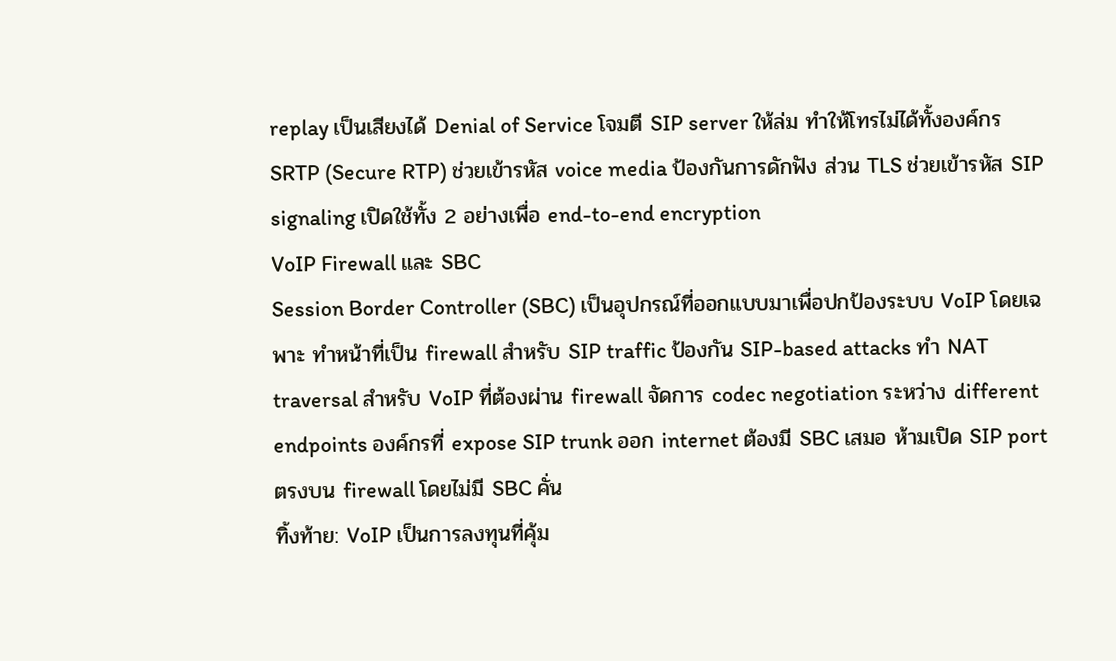replay เป็นเสียงได้ Denial of Service โจมตี SIP server ให้ล่ม ทำให้โทรไม่ได้ทั้งองค์กร SRTP (Secure RTP) ช่วยเข้ารหัส voice media ป้องกันการดักฟัง ส่วน TLS ช่วยเข้ารหัส SIP signaling เปิดใช้ทั้ง 2 อย่างเพื่อ end-to-end encryption
VoIP Firewall และ SBC
Session Border Controller (SBC) เป็นอุปกรณ์ที่ออกแบบมาเพื่อปกป้องระบบ VoIP โดยเฉพาะ ทำหน้าที่เป็น firewall สำหรับ SIP traffic ป้องกัน SIP-based attacks ทำ NAT traversal สำหรับ VoIP ที่ต้องผ่าน firewall จัดการ codec negotiation ระหว่าง different endpoints องค์กรที่ expose SIP trunk ออก internet ต้องมี SBC เสมอ ห้ามเปิด SIP port ตรงบน firewall โดยไม่มี SBC คั่น
ทิ้งท้าย: VoIP เป็นการลงทุนที่คุ้ม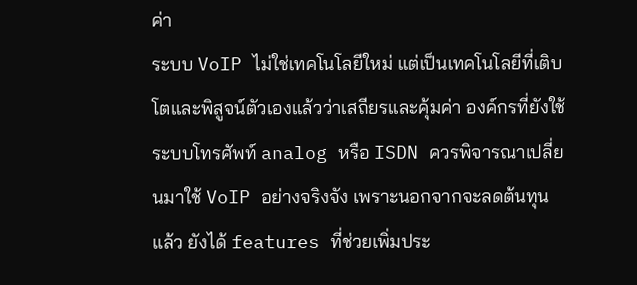ค่า
ระบบ VoIP ไม่ใช่เทคโนโลยีใหม่ แต่เป็นเทคโนโลยีที่เติบโตและพิสูจน์ตัวเองแล้วว่าเสถียรและคุ้มค่า องค์กรที่ยังใช้ระบบโทรศัพท์ analog หรือ ISDN ควรพิจารณาเปลี่ยนมาใช้ VoIP อย่างจริงจัง เพราะนอกจากจะลดต้นทุนแล้ว ยังได้ features ที่ช่วยเพิ่มประ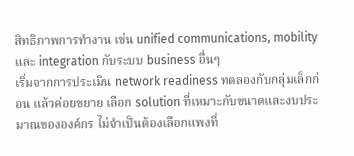สิทธิภาพการทำงาน เช่น unified communications, mobility และ integration กับระบบ business อื่นๆ
เริ่มจากการประเมิน network readiness ทดลองกับกลุ่มเล็กก่อน แล้วค่อยขยาย เลือก solution ที่เหมาะกับขนาดและงบประมาณขององค์กร ไม่จำเป็นต้องเลือกแพงที่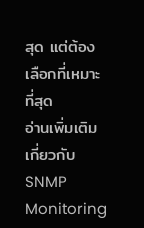สุด แต่ต้องเลือกที่เหมาะที่สุด
อ่านเพิ่มเติมเกี่ยวกับ SNMP Monitoring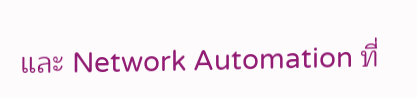และ Network Automation ที่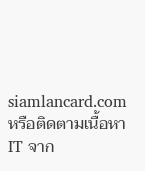siamlancard.com หรือติดตามเนื้อหา IT จาก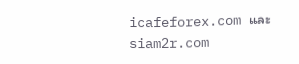icafeforex.com และ siam2r.com